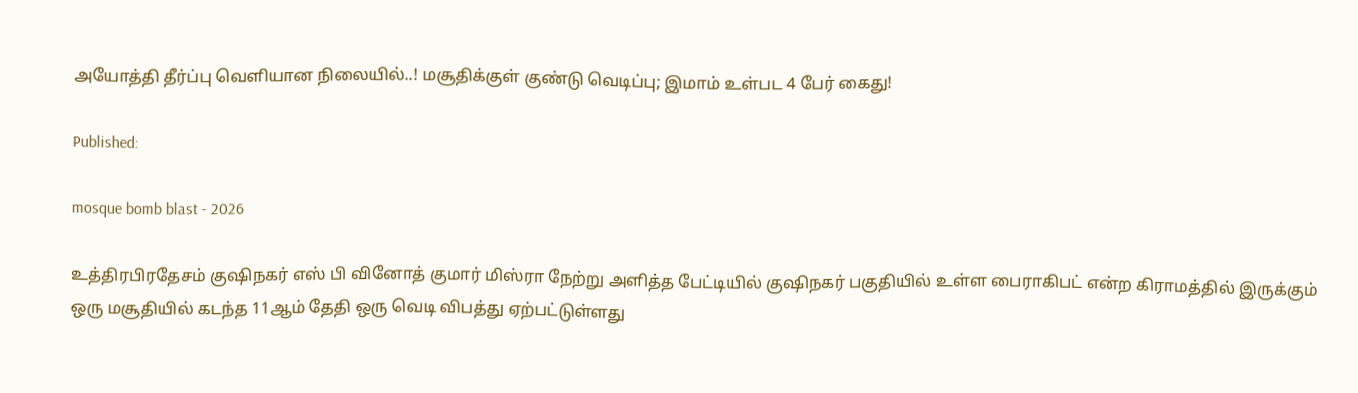அயோத்தி தீர்ப்பு வெளியான நிலையில்..! மசூதிக்குள் குண்டு வெடிப்பு; இமாம் உள்பட 4 பேர் கைது!

Published:

mosque bomb blast - 2026

உத்திரபிரதேசம் குஷிநகர் எஸ் பி வினோத் குமார் மிஸ்ரா நேற்று அளித்த பேட்டியில் குஷிநகர் பகுதியில் உள்ள பைராகிபட் என்ற கிராமத்தில் இருக்கும் ஒரு மசூதியில் கடந்த 11ஆம் தேதி ஒரு வெடி விபத்து ஏற்பட்டுள்ளது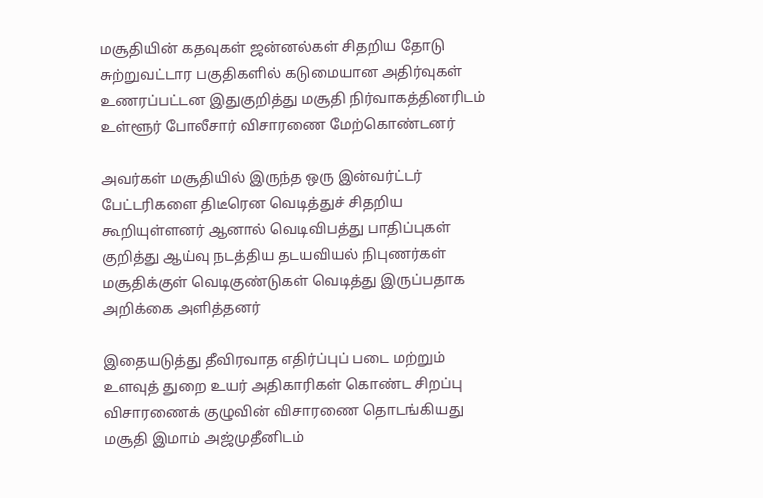மசூதியின் கதவுகள் ஜன்னல்கள் சிதறிய தோடு சுற்றுவட்டார பகுதிகளில் கடுமையான அதிர்வுகள் உணரப்பட்டன இதுகுறித்து மசூதி நிர்வாகத்தினரிடம் உள்ளூர் போலீசார் விசாரணை மேற்கொண்டனர்

அவர்கள் மசூதியில் இருந்த ஒரு இன்வர்ட்டர் பேட்டரிகளை திடீரென வெடித்துச் சிதறிய கூறியுள்ளனர் ஆனால் வெடிவிபத்து பாதிப்புகள் குறித்து ஆய்வு நடத்திய தடயவியல் நிபுணர்கள் மசூதிக்குள் வெடிகுண்டுகள் வெடித்து இருப்பதாக அறிக்கை அளித்தனர்

இதையடுத்து தீவிரவாத எதிர்ப்புப் படை மற்றும் உளவுத் துறை உயர் அதிகாரிகள் கொண்ட சிறப்பு விசாரணைக் குழுவின் விசாரணை தொடங்கியது மசூதி இமாம் அஜ்முதீனிடம்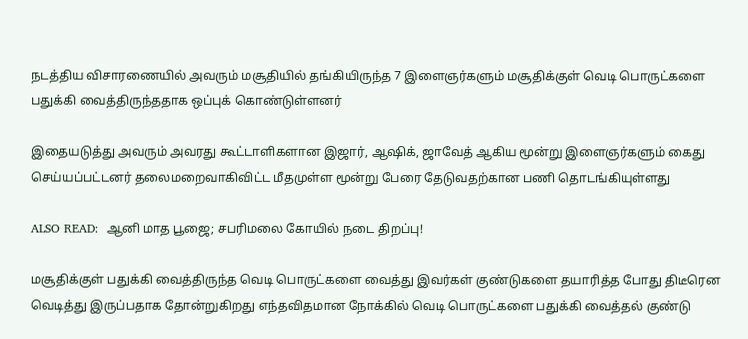நடத்திய விசாரணையில் அவரும் மசூதியில் தங்கியிருந்த 7 இளைஞர்களும் மசூதிக்குள் வெடி பொருட்களை பதுக்கி வைத்திருந்ததாக ஒப்புக் கொண்டுள்ளனர்

இதையடுத்து அவரும் அவரது கூட்டாளிகளான இஜார், ஆஷிக், ஜாவேத் ஆகிய மூன்று இளைஞர்களும் கைது செய்யப்பட்டனர் தலைமறைவாகிவிட்ட மீதமுள்ள மூன்று பேரை தேடுவதற்கான பணி தொடங்கியுள்ளது

ALSO READ:  ஆனி மாத பூஜை; சபரிமலை கோயில் நடை திறப்பு!

மசூதிக்குள் பதுக்கி வைத்திருந்த வெடி பொருட்களை வைத்து இவர்கள் குண்டுகளை தயாரித்த போது திடீரென வெடித்து இருப்பதாக தோன்றுகிறது எந்தவிதமான நோக்கில் வெடி பொருட்களை பதுக்கி வைத்தல் குண்டு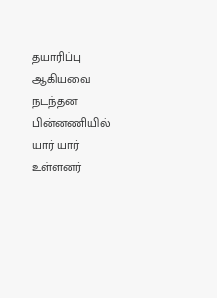தயாரிப்பு ஆகியவை நடந்தன பின்னணியில் யார் யார் உள்ளனர்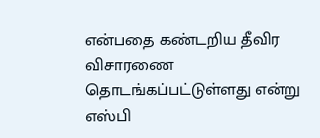என்பதை கண்டறிய தீவிர விசாரணை தொடங்கப்பட்டுள்ளது என்று எஸ்பி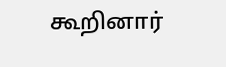கூறினார்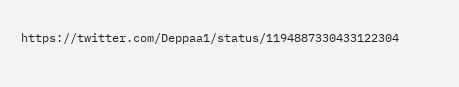https://twitter.com/Deppaa1/status/1194887330433122304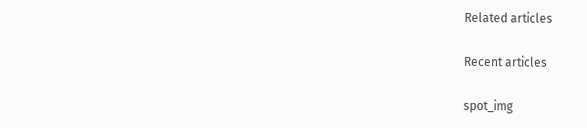Related articles

Recent articles

spot_img